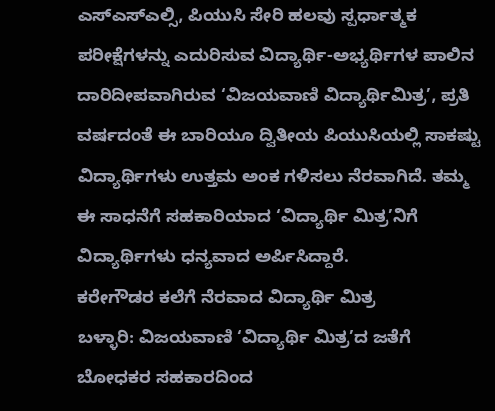ಎಸ್ಎಸ್ಎಲ್ಸಿ, ಪಿಯುಸಿ ಸೇರಿ ಹಲವು ಸ್ಪರ್ಧಾತ್ಮಕ ಪರೀಕ್ಷೆಗಳನ್ನು ಎದುರಿಸುವ ವಿದ್ಯಾರ್ಥಿ-ಅಭ್ಯರ್ಥಿಗಳ ಪಾಲಿನ ದಾರಿದೀಪವಾಗಿರುವ ‘ವಿಜಯವಾಣಿ ವಿದ್ಯಾರ್ಥಿಮಿತ್ರ’, ಪ್ರತಿ ವರ್ಷದಂತೆ ಈ ಬಾರಿಯೂ ದ್ವಿತೀಯ ಪಿಯುಸಿಯಲ್ಲಿ ಸಾಕಷ್ಟು ವಿದ್ಯಾರ್ಥಿಗಳು ಉತ್ತಮ ಅಂಕ ಗಳಿಸಲು ನೆರವಾಗಿದೆ. ತಮ್ಮ ಈ ಸಾಧನೆಗೆ ಸಹಕಾರಿಯಾದ ‘ವಿದ್ಯಾರ್ಥಿ ಮಿತ್ರ’ನಿಗೆ ವಿದ್ಯಾರ್ಥಿಗಳು ಧನ್ಯವಾದ ಅರ್ಪಿಸಿದ್ದಾರೆ.
ಕರೇಗೌಡರ ಕಲೆಗೆ ನೆರವಾದ ವಿದ್ಯಾರ್ಥಿ ಮಿತ್ರ
ಬಳ್ಳಾರಿ: ವಿಜಯವಾಣಿ ‘ವಿದ್ಯಾರ್ಥಿ ಮಿತ್ರ’ದ ಜತೆಗೆ ಬೋಧಕರ ಸಹಕಾರದಿಂದ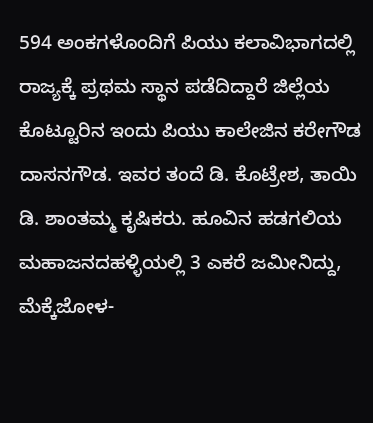594 ಅಂಕಗಳೊಂದಿಗೆ ಪಿಯು ಕಲಾವಿಭಾಗದಲ್ಲಿ ರಾಜ್ಯಕ್ಕೆ ಪ್ರಥಮ ಸ್ಥಾನ ಪಡೆದಿದ್ದಾರೆ ಜಿಲ್ಲೆಯ ಕೊಟ್ಟೂರಿನ ಇಂದು ಪಿಯು ಕಾಲೇಜಿನ ಕರೇಗೌಡ ದಾಸನಗೌಡ. ಇವರ ತಂದೆ ಡಿ. ಕೊಟ್ರೇಶ, ತಾಯಿ ಡಿ. ಶಾಂತಮ್ಮ ಕೃಷಿಕರು. ಹೂವಿನ ಹಡಗಲಿಯ ಮಹಾಜನದಹಳ್ಳಿಯಲ್ಲಿ 3 ಎಕರೆ ಜಮೀನಿದ್ದು, ಮೆಕ್ಕೆಜೋಳ-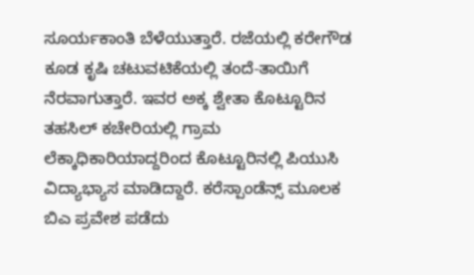ಸೂರ್ಯಕಾಂತಿ ಬೆಳೆಯುತ್ತಾರೆ. ರಜೆಯಲ್ಲಿ ಕರೇಗೌಡ ಕೂಡ ಕೃಷಿ ಚಟುವಟಿಕೆಯಲ್ಲಿ ತಂದೆ-ತಾಯಿಗೆ ನೆರವಾಗುತ್ತಾರೆ. ಇವರ ಅಕ್ಕ ಶ್ವೇತಾ ಕೊಟ್ಟೂರಿನ ತಹಸಿಲ್ ಕಚೇರಿಯಲ್ಲಿ ಗ್ರಾಮ ಲೆಕ್ಕಾಧಿಕಾರಿಯಾದ್ದರಿಂದ ಕೊಟ್ಟೂರಿನಲ್ಲಿ ಪಿಯುಸಿ ವಿದ್ಯಾಭ್ಯಾಸ ಮಾಡಿದ್ದಾರೆ. ಕರೆಸ್ಪಾಂಡೆನ್ಸ್ ಮೂಲಕ ಬಿಎ ಪ್ರವೇಶ ಪಡೆದು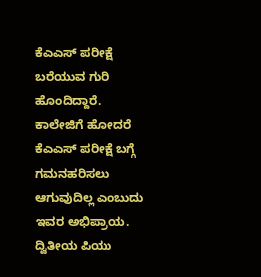ಕೆಎಎಸ್ ಪರೀಕ್ಷೆ ಬರೆಯುವ ಗುರಿ ಹೊಂದಿದ್ದಾರೆ. ಕಾಲೇಜಿಗೆ ಹೋದರೆ ಕೆಎಎಸ್ ಪರೀಕ್ಷೆ ಬಗ್ಗೆ ಗಮನಹರಿಸಲು ಆಗುವುದಿಲ್ಲ ಎಂಬುದು ಇವರ ಅಭಿಪ್ರಾಯ.
ದ್ವಿತೀಯ ಪಿಯು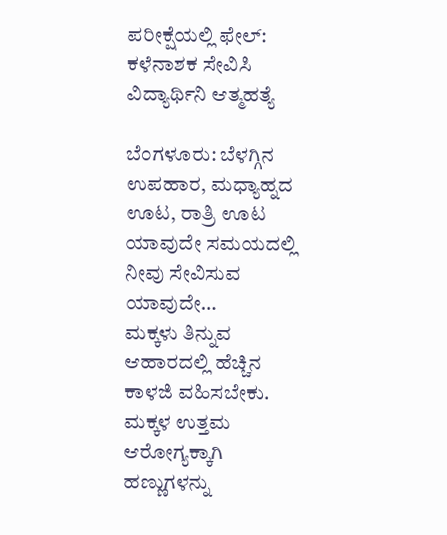ಪರೀಕ್ಷೆಯಲ್ಲಿ ಫೇಲ್: ಕಳೆನಾಶಕ ಸೇವಿಸಿ ವಿದ್ಯಾರ್ಥಿನಿ ಆತ್ಮಹತ್ಯೆ

ಬೆಂಗಳೂರು: ಬೆಳಗ್ಗಿನ ಉಪಹಾರ, ಮಧ್ಯಾಹ್ನದ ಊಟ, ರಾತ್ರಿ ಊಟ ಯಾವುದೇ ಸಮಯದಲ್ಲಿ ನೀವು ಸೇವಿಸುವ ಯಾವುದೇ…
ಮಕ್ಕಳು ತಿನ್ನುವ ಆಹಾರದಲ್ಲಿ ಹೆಚ್ಚಿನ ಕಾಳಜಿ ವಹಿಸಬೇಕು. ಮಕ್ಕಳ ಉತ್ತಮ ಆರೋಗ್ಯಕ್ಕಾಗಿ ಹಣ್ಣುಗಳನ್ನು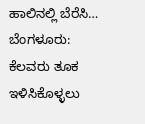ಹಾಲಿನಲ್ಲಿ ಬೆರೆಸಿ…
ಬೆಂಗಳೂರು: ಕೆಲವರು ತೂಕ ಇಳಿಸಿಕೊಳ್ಳಲು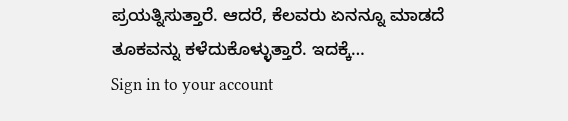ಪ್ರಯತ್ನಿಸುತ್ತಾರೆ. ಆದರೆ, ಕೆಲವರು ಏನನ್ನೂ ಮಾಡದೆ ತೂಕವನ್ನು ಕಳೆದುಕೊಳ್ಳುತ್ತಾರೆ. ಇದಕ್ಕೆ…
Sign in to your account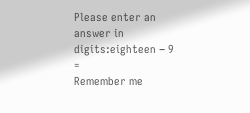Please enter an answer in digits:eighteen − 9 =
Remember me